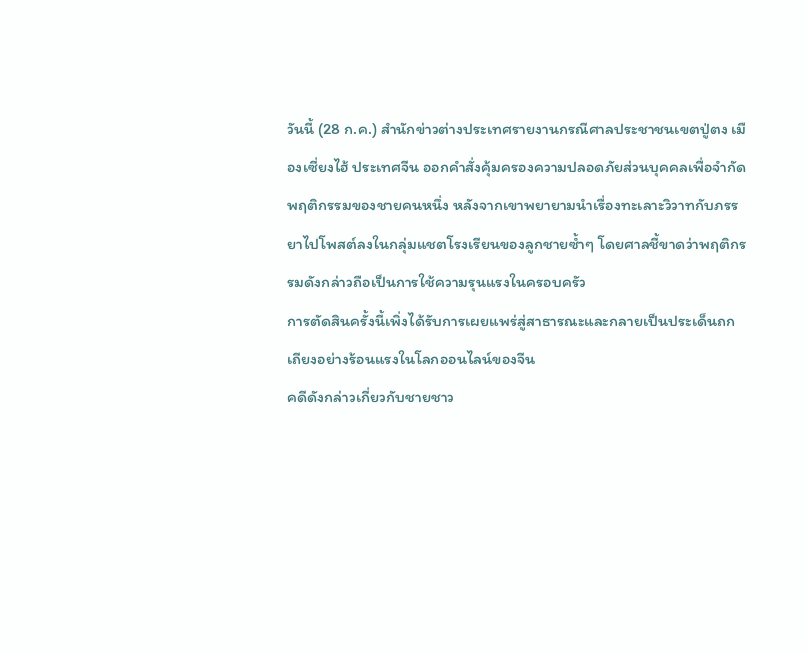วันนี้ (28 ก.ค.) สำนักข่าวต่างประเทศรายงานกรณีศาลประชาชนเขตปู่ตง เมืองเซี่ยงไฮ้ ประเทศจีน ออกคำสั่งคุ้มครองความปลอดภัยส่วนบุคคลเพื่อจำกัดพฤติกรรมของชายคนหนึ่ง หลังจากเขาพยายามนำเรื่องทะเลาะวิวาทกับภรรยาไปโพสต์ลงในกลุ่มแชตโรงเรียนของลูกชายซ้ำๆ โดยศาลชี้ขาดว่าพฤติกรรมดังกล่าวถือเป็นการใช้ความรุนแรงในครอบครัว
การตัดสินครั้งนี้เพิ่งได้รับการเผยแพร่สู่สาธารณะและกลายเป็นประเด็นถกเถียงอย่างร้อนแรงในโลกออนไลน์ของจีน
คดีดังกล่าวเกี่ยวกับชายชาว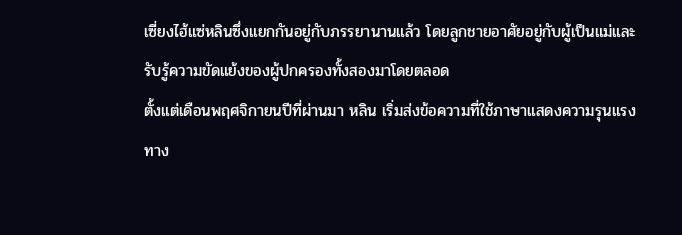เซี่ยงไฮ้แซ่หลินซึ่งแยกกันอยู่กับภรรยานานแล้ว โดยลูกชายอาศัยอยู่กับผู้เป็นแม่และรับรู้ความขัดแย้งของผู้ปกครองทั้งสองมาโดยตลอด
ตั้งแต่เดือนพฤศจิกายนปีที่ผ่านมา หลิน เริ่มส่งข้อความที่ใช้ภาษาแสดงความรุนแรงทาง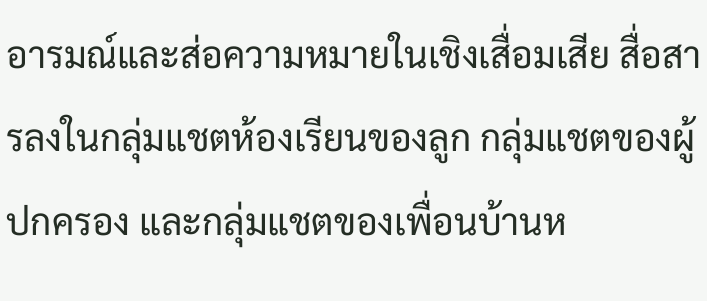อารมณ์และส่อความหมายในเชิงเสื่อมเสีย สื่อสารลงในกลุ่มแชตห้องเรียนของลูก กลุ่มแชตของผู้ปกครอง และกลุ่มแชตของเพื่อนบ้านห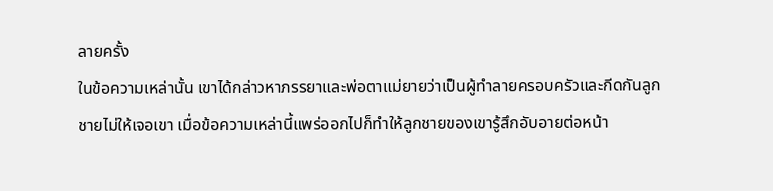ลายครั้ง
ในข้อความเหล่านั้น เขาได้กล่าวหาภรรยาและพ่อตาแม่ยายว่าเป็นผู้ทำลายครอบครัวและกีดกันลูกชายไม่ให้เจอเขา เมื่อข้อความเหล่านี้แพร่ออกไปก็ทำให้ลูกชายของเขารู้สึกอับอายต่อหน้า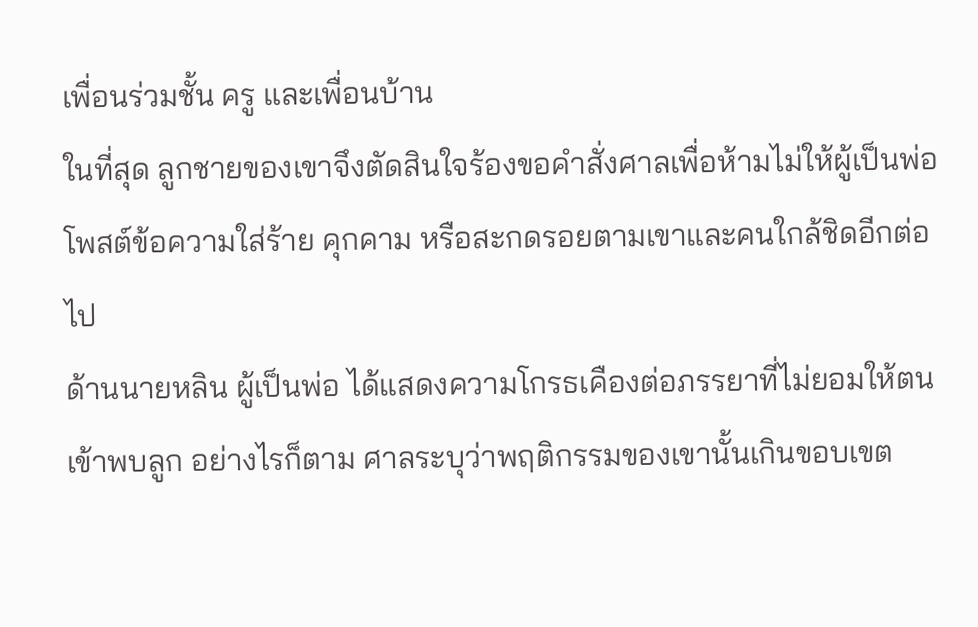เพื่อนร่วมชั้น ครู และเพื่อนบ้าน
ในที่สุด ลูกชายของเขาจึงตัดสินใจร้องขอคำสั่งศาลเพื่อห้ามไม่ให้ผู้เป็นพ่อโพสต์ข้อความใส่ร้าย คุกคาม หรือสะกดรอยตามเขาและคนใกล้ชิดอีกต่อไป
ด้านนายหลิน ผู้เป็นพ่อ ได้แสดงความโกรธเคืองต่อภรรยาที่ไม่ยอมให้ตนเข้าพบลูก อย่างไรก็ตาม ศาลระบุว่าพฤติกรรมของเขานั้นเกินขอบเขต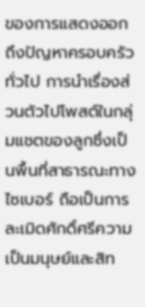ของการแสดงออกถึงปัญหาครอบครัวทั่วไป การนำเรื่องส่วนตัวไปโพสต์ในกลุ่มแชตของลูกซึ่งเป็นพื้นที่สาธารณะทางไซเบอร์ ถือเป็นการละเมิดศักดิ์ศรีความเป็นมนุษย์และสิท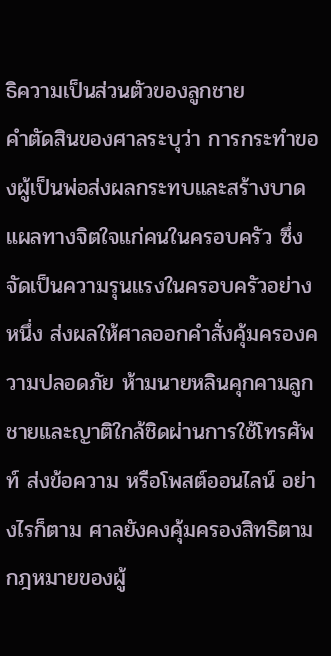ธิความเป็นส่วนตัวของลูกชาย
คำตัดสินของศาลระบุว่า การกระทำของผู้เป็นพ่อส่งผลกระทบและสร้างบาดแผลทางจิตใจแก่คนในครอบครัว ซึ่งจัดเป็นความรุนแรงในครอบครัวอย่างหนึ่ง ส่งผลให้ศาลออกคำสั่งคุ้มครองความปลอดภัย ห้ามนายหลินคุกคามลูกชายและญาติใกล้ชิดผ่านการใช้โทรศัพท์ ส่งข้อความ หรือโพสต์ออนไลน์ อย่างไรก็ตาม ศาลยังคงคุ้มครองสิทธิตามกฎหมายของผู้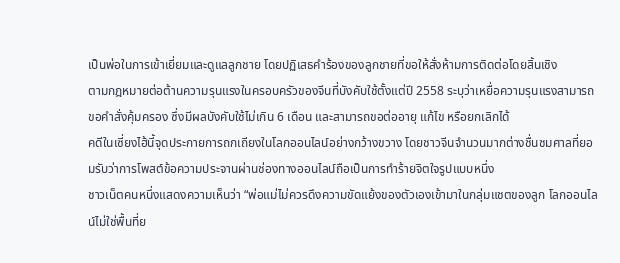เป็นพ่อในการเข้าเยี่ยมและดูแลลูกชาย โดยปฏิเสธคำร้องของลูกชายที่ขอให้สั่งห้ามการติดต่อโดยสิ้นเชิง
ตามกฎหมายต่อต้านความรุนแรงในครอบครัวของจีนที่บังคับใช้ตั้งแต่ปี 2558 ระบุว่าเหยื่อความรุนแรงสามารถขอคำสั่งคุ้มครอง ซึ่งมีผลบังคับใช้ไม่เกิน 6 เดือน และสามารถขอต่ออายุ แก้ไข หรือยกเลิกได้
คดีในเซี่ยงไฮ้นี้จุดประกายการถกเถียงในโลกออนไลน์อย่างกว้างขวาง โดยชาวจีนจำนวนมากต่างชื่นชมศาลที่ยอมรับว่าการโพสต์ข้อความประจานผ่านช่องทางออนไลน์ถือเป็นการทำร้ายจิตใจรูปแบบหนึ่ง
ชาวเน็ตคนหนึ่งแสดงความเห็นว่า “พ่อแม่ไม่ควรดึงความขัดแย้งของตัวเองเข้ามาในกลุ่มแชตของลูก โลกออนไลน์ไม่ใช่พื้นที่ย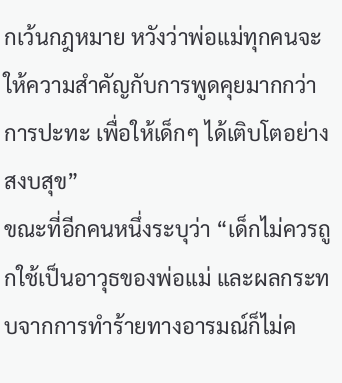กเว้นกฎหมาย หวังว่าพ่อแม่ทุกคนจะให้ความสำคัญกับการพูดคุยมากกว่าการปะทะ เพื่อให้เด็กๆ ได้เติบโตอย่างสงบสุข”
ขณะที่อีกคนหนึ่งระบุว่า “เด็กไม่ควรถูกใช้เป็นอาวุธของพ่อแม่ และผลกระทบจากการทำร้ายทางอารมณ์ก็ไม่ค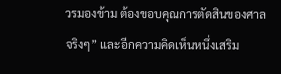วรมองข้าม ต้องขอบคุณการตัดสินของศาลจริงๆ” และอีกความคิดเห็นหนึ่งเสริม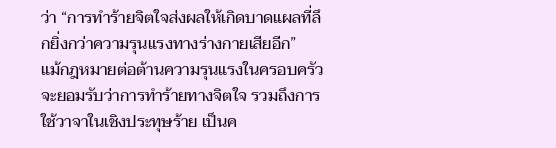ว่า “การทำร้ายจิตใจส่งผลให้เกิดบาดแผลที่ลึกยิ่งกว่าความรุนแรงทางร่างกายเสียอีก”
แม้กฎหมายต่อต้านความรุนแรงในครอบครัวจะยอมรับว่าการทำร้ายทางจิตใจ รวมถึงการใช้วาจาในเชิงประทุษร้าย เป็นค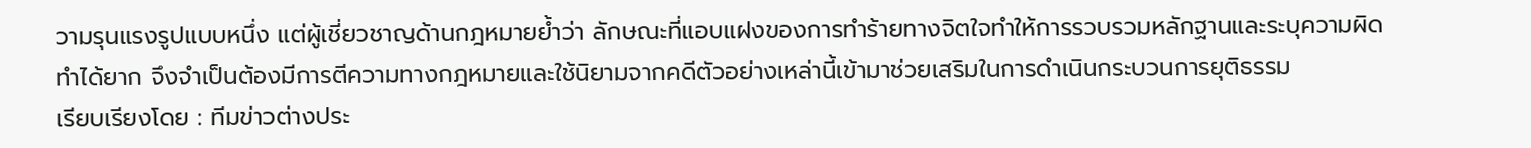วามรุนแรงรูปแบบหนึ่ง แต่ผู้เชี่ยวชาญด้านกฎหมายย้ำว่า ลักษณะที่แอบแฝงของการทำร้ายทางจิตใจทำให้การรวบรวมหลักฐานและระบุความผิดทำได้ยาก จึงจำเป็นต้องมีการตีความทางกฎหมายและใช้นิยามจากคดีตัวอย่างเหล่านี้เข้ามาช่วยเสริมในการดำเนินกระบวนการยุติธรรม
เรียบเรียงโดย : ทีมข่าวต่างประ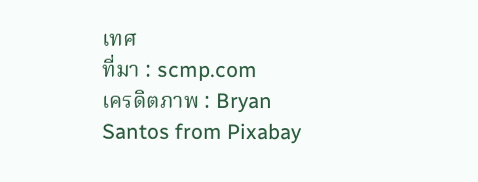เทศ
ที่มา : scmp.com
เครดิตภาพ : Bryan Santos from Pixabay